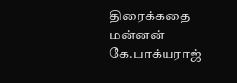திரைக்கதை மன்னன் கே.பாக்யராஜ்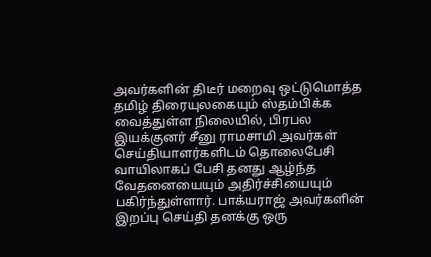அவர்களின் திடீர் மறைவு ஒட்டுமொத்த தமிழ் திரையுலகையும் ஸ்தம்பிக்க வைத்துள்ள நிலையில், பிரபல இயக்குனர் சீனு ராமசாமி அவர்கள் செய்தியாளர்களிடம் தொலைபேசி வாயிலாகப் பேசி தனது ஆழ்ந்த வேதனையையும் அதிர்ச்சியையும் பகிர்ந்துள்ளார். பாக்யராஜ் அவர்களின் இறப்பு செய்தி தனக்கு ஒரு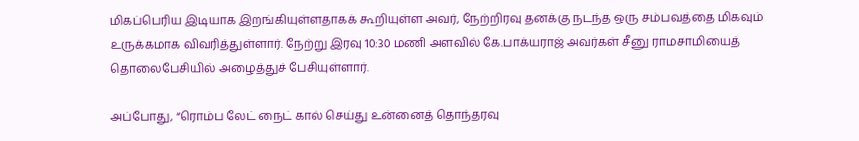மிகப்பெரிய இடியாக இறங்கியுள்ளதாகக் கூறியுள்ள அவர், நேற்றிரவு தனக்கு நடந்த ஒரு சம்பவத்தை மிகவும் உருக்கமாக விவரித்துள்ளார். நேற்று இரவு 10:30 மணி அளவில் கே.பாக்யராஜ் அவர்கள் சீனு ராமசாமியைத் தொலைபேசியில் அழைத்துச் பேசியுள்ளார்.

அப்போது, “ரொம்ப லேட் நைட் கால் செய்து உன்னைத் தொந்தரவு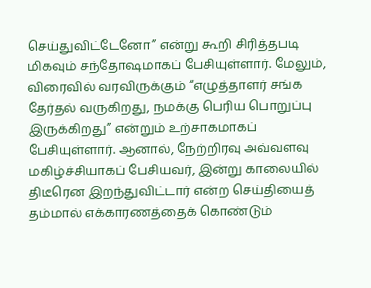செய்துவிட்டேனோ” என்று கூறி சிரித்தபடி மிகவும் சந்தோஷமாகப் பேசியுள்ளார். மேலும், விரைவில் வரவிருக்கும் “எழுத்தாளர் சங்க தேர்தல் வருகிறது, நமக்கு பெரிய பொறுப்பு இருக்கிறது” என்றும் உற்சாகமாகப் பேசியுள்ளார். ஆனால், நேற்றிரவு அவ்வளவு மகிழ்ச்சியாகப் பேசியவர், இன்று காலையில் திடீரென இறந்துவிட்டார் என்ற செய்தியைத் தம்மால் எக்காரணத்தைக் கொண்டும்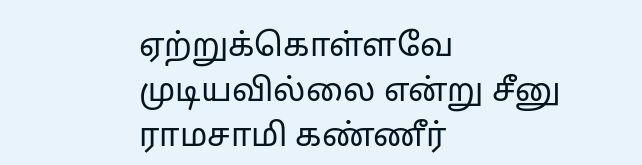ஏற்றுக்கொள்ளவே முடியவில்லை என்று சீனு ராமசாமி கண்ணீர்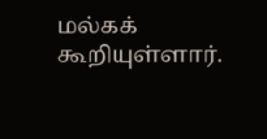மல்கக் கூறியுள்ளார்.